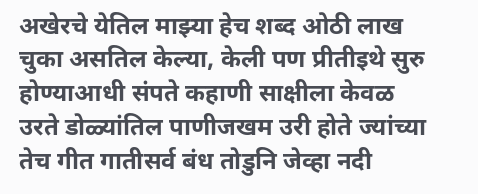अखेरचे येतिल माझ्या हेच शब्द ओठी लाख चुका असतिल केल्या, केली पण प्रीतीइथे सुरु होण्याआधी संपते कहाणी साक्षीला केवळ उरते डोळ्यांतिल पाणीजखम उरी होते ज्यांच्या तेच गीत गातीसर्व बंध तोडुनि जेव्हा नदी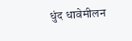धुंद धावेमीलन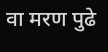वा मरण पुढे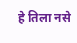हे तिला नसे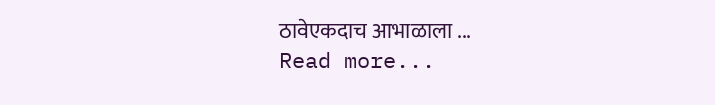ठावेएकदाच आभाळाला ...
Read more...